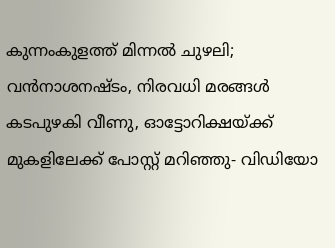കുന്നംകുളത്ത് മിന്നല്‍ ചുഴലി; വന്‍നാശനഷ്ടം, നിരവധി മരങ്ങള്‍ കടപുഴകി വീണു, ഓട്ടോറിക്ഷയ്ക്ക് മുകളിലേക്ക് പോസ്റ്റ് മറിഞ്ഞു- വിഡിയോ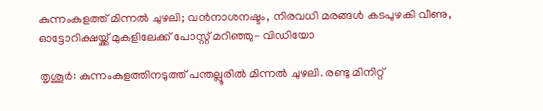കുന്നംകുളത്ത് മിന്നല്‍ ചുഴലി; വന്‍നാശനഷ്ടം, നിരവധി മരങ്ങള്‍ കടപുഴകി വീണു, ഓട്ടോറിക്ഷയ്ക്ക് മുകളിലേക്ക് പോസ്റ്റ് മറിഞ്ഞു- വിഡിയോ

തൃശൂര്‍: കുന്നംകുളത്തിനടുത്ത് പന്തല്ലൂരില്‍ മിന്നല്‍ ചുഴലി. രണ്ടു മിനിറ്റ്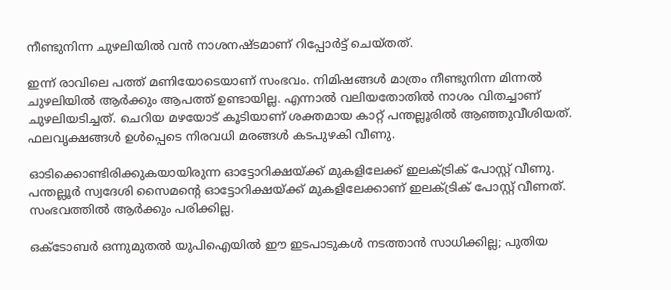നീണ്ടുനിന്ന ചുഴലിയില്‍ വന്‍ നാശനഷ്ടമാണ് റിപ്പോര്‍ട്ട് ചെയ്തത്.

ഇന്ന് രാവിലെ പത്ത് മണിയോടെയാണ് സംഭവം. നിമിഷങ്ങള്‍ മാത്രം നീണ്ടുനിന്ന മിന്നല്‍ ചുഴലിയില്‍ ആര്‍ക്കും ആപത്ത് ഉണ്ടായില്ല. എന്നാല്‍ വലിയതോതില്‍ നാശം വിതച്ചാണ് ചുഴലിയടിച്ചത്. ചെറിയ മഴയോട് കൂടിയാണ് ശക്തമായ കാറ്റ് പന്തല്ലൂരില്‍ ആഞ്ഞുവീശിയത്. ഫലവൃക്ഷങ്ങള്‍ ഉള്‍പ്പെടെ നിരവധി മരങ്ങള്‍ കടപുഴകി വീണു.

ഓടിക്കൊണ്ടിരിക്കുകയായിരുന്ന ഓട്ടോറിക്ഷയ്ക്ക് മുകളിലേക്ക് ഇലക്ട്രിക് പോസ്റ്റ് വീണു. പന്തല്ലൂര്‍ സ്വദേശി സൈമന്റെ ഓട്ടോറിക്ഷയ്ക്ക് മുകളിലേക്കാണ് ഇലക്ട്രിക് പോസ്റ്റ് വീണത്. സംഭവത്തില്‍ ആര്‍ക്കും പരിക്കില്ല.

ഒക്ടോബര്‍ ഒന്നുമുതല്‍ യുപിഐയില്‍ ഈ ഇടപാടുകള്‍ നടത്താന്‍ സാധിക്കില്ല; പുതിയ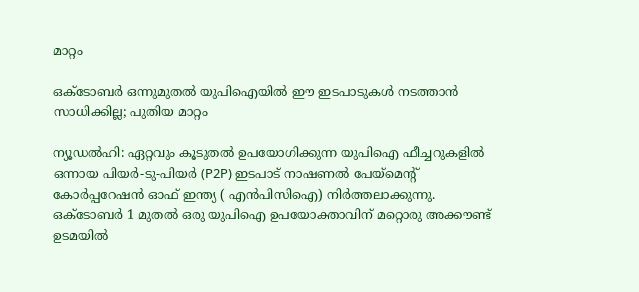മാറ്റം

ഒക്ടോബര്‍ ഒന്നുമുതല്‍ യുപിഐയില്‍ ഈ ഇടപാടുകള്‍ നടത്താന്‍ സാധിക്കില്ല; പുതിയ മാറ്റം

ന്യൂഡല്‍ഹി: ഏറ്റവും കൂടുതല്‍ ഉപയോഗിക്കുന്ന യുപിഐ ഫീച്ചറുകളില്‍ ഒന്നായ പിയര്‍-ടു-പിയര്‍ (P2P) ഇടപാട് നാഷണല്‍ പേയ്‌മെന്റ് കോര്‍പ്പറേഷന്‍ ഓഫ് ഇന്ത്യ ( എന്‍പിസിഐ) നിര്‍ത്തലാക്കുന്നു. ഒക്ടോബര്‍ 1 മുതല്‍ ഒരു യുപിഐ ഉപയോക്താവിന് മറ്റൊരു അക്കൗണ്ട് ഉടമയില്‍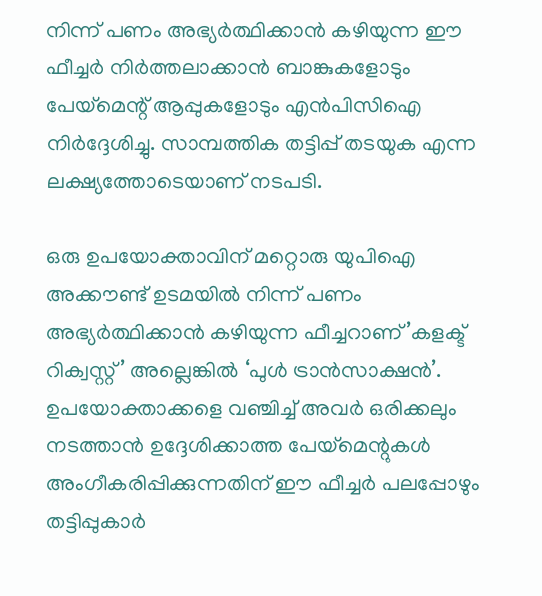നിന്ന് പണം അഭ്യര്‍ത്ഥിക്കാന്‍ കഴിയുന്ന ഈ ഫീച്ചര്‍ നിര്‍ത്തലാക്കാന്‍ ബാങ്കുകളോടും പേയ്മെന്റ് ആപ്പുകളോടും എന്‍പിസിഐ നിര്‍ദ്ദേശിച്ചു. സാമ്പത്തിക തട്ടിപ്പ് തടയുക എന്ന ലക്ഷ്യത്തോടെയാണ് നടപടി.

ഒരു ഉപയോക്താവിന് മറ്റൊരു യുപിഐ അക്കൗണ്ട് ഉടമയില്‍ നിന്ന് പണം അഭ്യര്‍ത്ഥിക്കാന്‍ കഴിയുന്ന ഫീച്ചറാണ്’കളക്ട് റിക്വസ്റ്റ്’ അല്ലെങ്കില്‍ ‘പുള്‍ ട്രാന്‍സാക്ഷന്‍’. ഉപയോക്താക്കളെ വഞ്ചിച്ച് അവര്‍ ഒരിക്കലും നടത്താന്‍ ഉദ്ദേശിക്കാത്ത പേയ്മെന്റുകള്‍ അംഗീകരിപ്പിക്കുന്നതിന് ഈ ഫീച്ചര്‍ പലപ്പോഴും തട്ടിപ്പുകാര്‍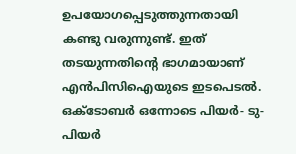ഉപയോഗപ്പെടുത്തുന്നതായി കണ്ടു വരുന്നുണ്ട്. ഇത് തടയുന്നതിന്റെ ഭാഗമായാണ് എന്‍പിസിഐയുടെ ഇടപെടല്‍. ഒക്ടോബര്‍ ഒന്നോടെ പിയര്‍- ടു- പിയര്‍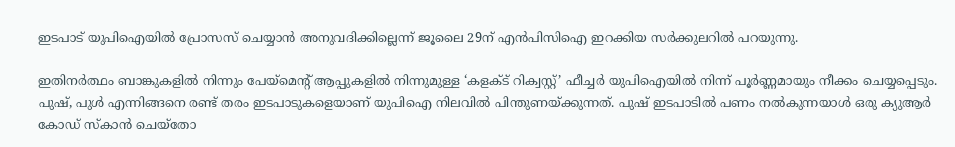ഇടപാട് യുപിഐയില്‍ പ്രോസസ് ചെയ്യാന്‍ അനുവദിക്കില്ലെന്ന് ജൂലൈ 29ന് എന്‍പിസിഐ ഇറക്കിയ സര്‍ക്കുലറില്‍ പറയുന്നു.

ഇതിനര്‍ത്ഥം ബാങ്കുകളില്‍ നിന്നും പേയ്മെന്റ് ആപ്പുകളില്‍ നിന്നുമുള്ള ‘കളക്ട് റിക്വസ്റ്റ്’ ഫീച്ചര്‍ യുപിഐയില്‍ നിന്ന് പൂര്‍ണ്ണമായും നീക്കം ചെയ്യപ്പെടും. പുഷ്, പുള്‍ എന്നിങ്ങനെ രണ്ട് തരം ഇടപാടുകളെയാണ് യുപിഐ നിലവില്‍ പിന്തുണയ്ക്കുന്നത്. പുഷ് ഇടപാടില്‍ പണം നല്‍കുന്നയാള്‍ ഒരു ക്യുആര്‍ കോഡ് സ്‌കാന്‍ ചെയ്‌തോ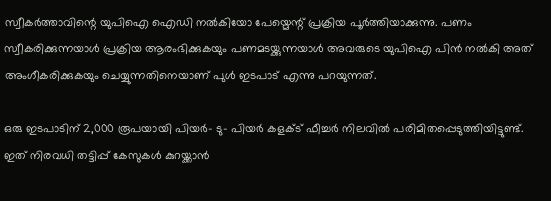സ്വീകര്‍ത്താവിന്റെ യുപിഐ ഐഡി നല്‍കിയോ പേയ്മെന്റ് പ്രക്രിയ പൂര്‍ത്തിയാക്കുന്നു. പണം സ്വീകരിക്കുന്നയാള്‍ പ്രക്രിയ ആരംഭിക്കുകയും പണമടയ്ക്കുന്നയാള്‍ അവരുടെ യുപിഐ പിന്‍ നല്‍കി അത് അംഗീകരിക്കുകയും ചെയ്യുന്നതിനെയാണ് പുള്‍ ഇടപാട് എന്നു പറയുന്നത്.

ഒരു ഇടപാടിന് 2,000 രൂപയായി പിയര്‍- ടു- പിയര്‍ കളക്ട് ഫീച്ചര്‍ നിലവില്‍ പരിമിതപ്പെടുത്തിയിട്ടുണ്ട്. ഇത് നിരവധി തട്ടിപ്പ് കേസുകള്‍ കുറയ്ക്കാന്‍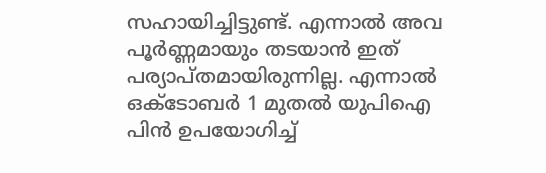സഹായിച്ചിട്ടുണ്ട്. എന്നാല്‍ അവ പൂര്‍ണ്ണമായും തടയാന്‍ ഇത് പര്യാപ്തമായിരുന്നില്ല. എന്നാല്‍ ഒക്ടോബര്‍ 1 മുതല്‍ യുപിഐ പിന്‍ ഉപയോഗിച്ച്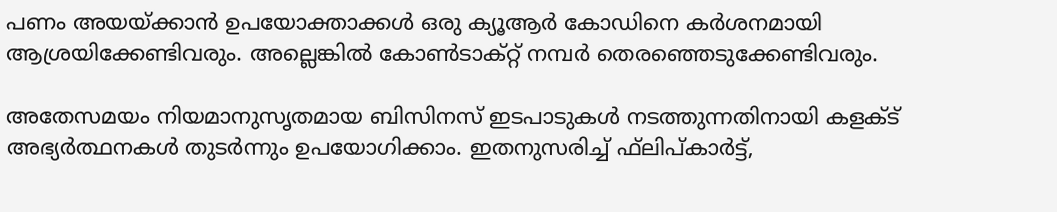പണം അയയ്ക്കാന്‍ ഉപയോക്താക്കള്‍ ഒരു ക്യൂആര്‍ കോഡിനെ കര്‍ശനമായി ആശ്രയിക്കേണ്ടിവരും. അല്ലെങ്കില്‍ കോണ്‍ടാക്റ്റ് നമ്പര്‍ തെരഞ്ഞെടുക്കേണ്ടിവരും.

അതേസമയം നിയമാനുസൃതമായ ബിസിനസ് ഇടപാടുകള്‍ നടത്തുന്നതിനായി കളക്ട് അഭ്യര്‍ത്ഥനകള്‍ തുടര്‍ന്നും ഉപയോഗിക്കാം. ഇതനുസരിച്ച് ഫ്‌ലിപ്കാര്‍ട്ട്,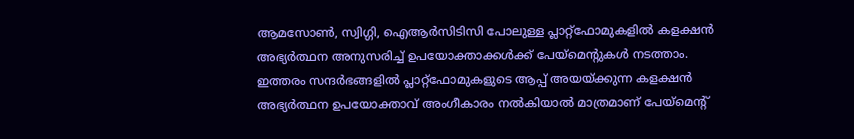ആമസോണ്‍, സ്വിഗ്ഗി, ഐആര്‍സിടിസി പോലുള്ള പ്ലാറ്റ്ഫോമുകളില്‍ കളക്ഷന്‍ അഭ്യര്‍ത്ഥന അനുസരിച്ച് ഉപയോക്താക്കള്‍ക്ക് പേയ്മെന്റുകള്‍ നടത്താം. ഇത്തരം സന്ദര്‍ഭങ്ങളില്‍ പ്ലാറ്റ്‌ഫോമുകളുടെ ആപ്പ് അയയ്ക്കുന്ന കളക്ഷന്‍ അഭ്യര്‍ത്ഥന ഉപയോക്താവ് അംഗീകാരം നല്‍കിയാല്‍ മാത്രമാണ് പേയ്മെന്റ്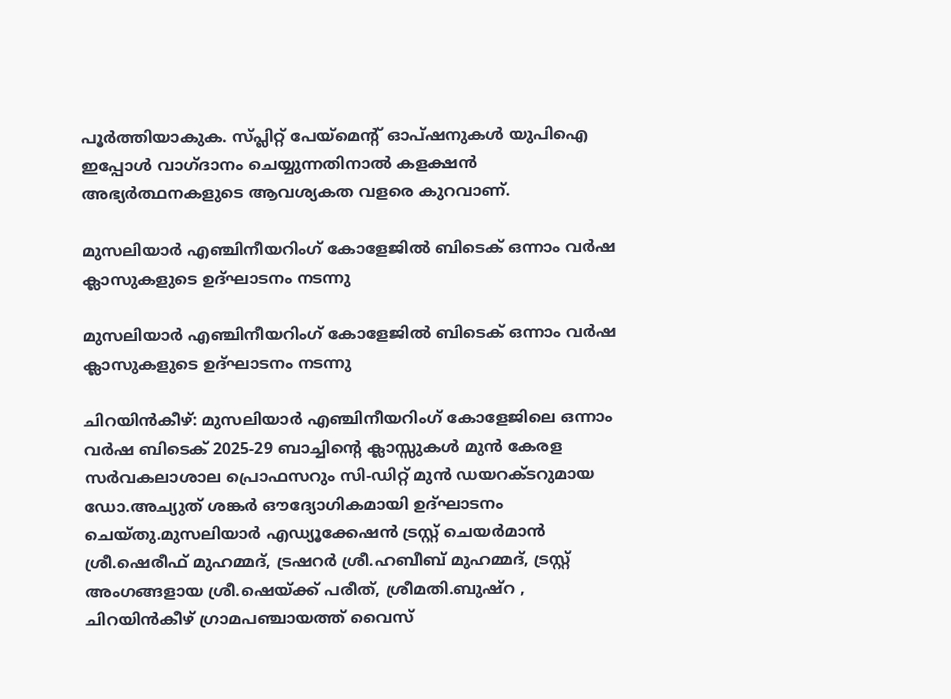പൂര്‍ത്തിയാകുക. സ്പ്ലിറ്റ് പേയ്മെന്റ് ഓപ്ഷനുകള്‍ യുപിഐ ഇപ്പോള്‍ വാഗ്ദാനം ചെയ്യുന്നതിനാല്‍ കളക്ഷന്‍ അഭ്യര്‍ത്ഥനകളുടെ ആവശ്യകത വളരെ കുറവാണ്.

മുസലിയാർ എഞ്ചിനീയറിംഗ് കോളേജിൽ ബിടെക് ഒന്നാം വർഷ ക്ലാസുകളുടെ ഉദ്ഘാടനം നടന്നു

മുസലിയാർ എഞ്ചിനീയറിംഗ് കോളേജിൽ ബിടെക് ഒന്നാം വർഷ ക്ലാസുകളുടെ ഉദ്ഘാടനം നടന്നു

ചിറയിൻകീഴ്: മുസലിയാർ എഞ്ചിനീയറിംഗ് കോളേജിലെ ഒന്നാം വർഷ ബിടെക് 2025-29 ബാച്ചിൻ്റെ ക്ലാസ്സുകൾ മുൻ കേരള സർവകലാശാല പ്രൊഫസറും സി-ഡിറ്റ് മുൻ ഡയറക്ടറുമായ ഡോ.അച്യുത് ശങ്കർ ഔദ്യോഗികമായി ഉദ്ഘാടനം ചെയ്തു.മുസലിയാർ എഡ്യൂക്കേഷൻ ട്രസ്റ്റ് ചെയർമാൻ ശ്രീ.ഷെരീഫ് മുഹമ്മദ്, ട്രഷറർ ശ്രീ.ഹബീബ് മുഹമ്മദ്, ട്രസ്റ്റ് അംഗങ്ങളായ ശ്രീ.ഷെയ്ക്ക് പരീത്, ശ്രീമതി.ബുഷ്റ , ചിറയിൻകീഴ് ഗ്രാമപഞ്ചായത്ത് വൈസ്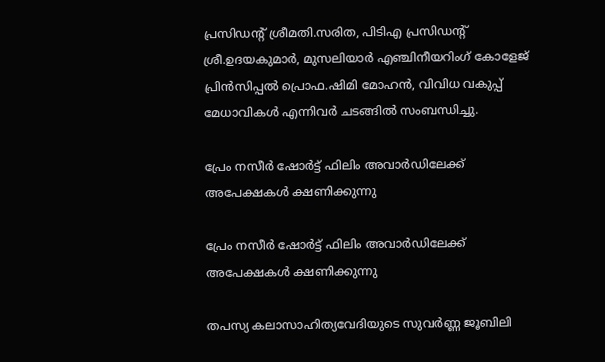പ്രസിഡൻ്റ് ശ്രീമതി.സരിത, പിടിഎ പ്രസിഡൻ്റ് ശ്രീ.ഉദയകുമാർ, മുസലിയാർ എഞ്ചിനീയറിംഗ് കോളേജ് പ്രിൻസിപ്പൽ പ്രൊഫ.ഷിമി മോഹൻ, വിവിധ വകുപ്പ് മേധാവികൾ എന്നിവർ ചടങ്ങിൽ സംബന്ധിച്ചു.

പ്രേം നസീർ ഷോർട്ട് ഫിലിം അവാർഡിലേക്ക് അപേക്ഷകൾ ക്ഷണിക്കുന്നു

പ്രേം നസീർ ഷോർട്ട് ഫിലിം അവാർഡിലേക്ക് അപേക്ഷകൾ ക്ഷണിക്കുന്നു

തപസ്യ കലാസാഹിത്യവേദിയുടെ സുവർണ്ണ ജൂബിലി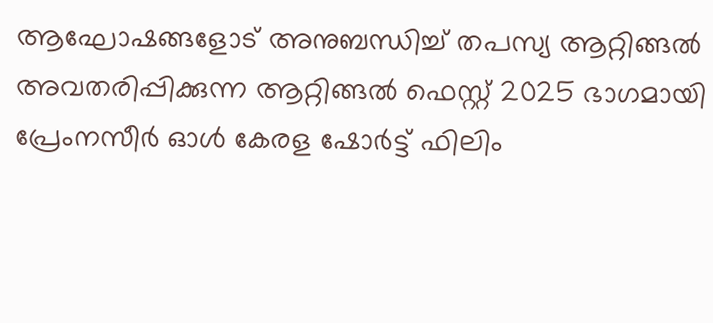ആഘോഷങ്ങളോട് അനുബന്ധിച്ച് തപസ്യ ആറ്റിങ്ങൽ അവതരിപ്പിക്കുന്ന ആറ്റിങ്ങൽ ഫെസ്റ്റ് 2025 ഭാഗമായി പ്രേംനസീർ ഓൾ കേരള ഷോർട്ട് ഫിലിം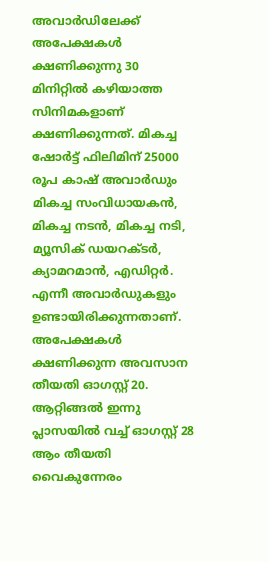അവാർഡിലേക്ക് അപേക്ഷകൾ ക്ഷണിക്കുന്നു 30 മിനിറ്റിൽ കഴിയാത്ത സിനിമകളാണ് ക്ഷണിക്കുന്നത്. മികച്ച ഷോർട്ട് ഫിലിമിന് 25000 രൂപ കാഷ് അവാർഡും മികച്ച സംവിധായകൻ, മികച്ച നടൻ, മികച്ച നടി, മ്യൂസിക് ഡയറക്ടർ, ക്യാമറമാൻ, എഡിറ്റർ. എന്നീ അവാർഡുകളും ഉണ്ടായിരിക്കുന്നതാണ്. അപേക്ഷകൾ ക്ഷണിക്കുന്ന അവസാന തീയതി ഓഗസ്റ്റ് 20. ആറ്റിങ്ങൽ ഇന്നു പ്ലാസയിൽ വച്ച് ഓഗസ്റ്റ് 28 ആം തീയതി വൈകുന്നേരം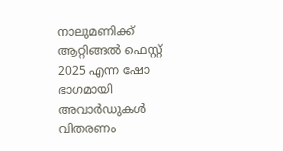നാലുമണിക്ക് ആറ്റിങ്ങൽ ഫെസ്റ്റ് 2025 എന്ന ഷോ ഭാഗമായി അവാർഡുകൾ വിതരണം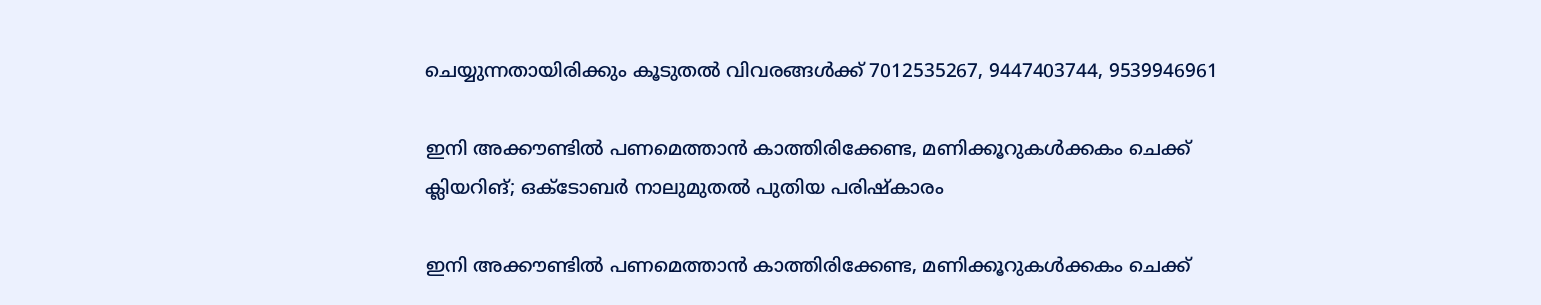ചെയ്യുന്നതായിരിക്കും കൂടുതൽ വിവരങ്ങൾക്ക് 7012535267, 9447403744, 9539946961

ഇനി അക്കൗണ്ടില്‍ പണമെത്താന്‍ കാത്തിരിക്കേണ്ട, മണിക്കൂറുകള്‍ക്കകം ചെക്ക് ക്ലിയറിങ്; ഒക്ടോബര്‍ നാലുമുതല്‍ പുതിയ പരിഷ്‌കാരം

ഇനി അക്കൗണ്ടില്‍ പണമെത്താന്‍ കാത്തിരിക്കേണ്ട, മണിക്കൂറുകള്‍ക്കകം ചെക്ക്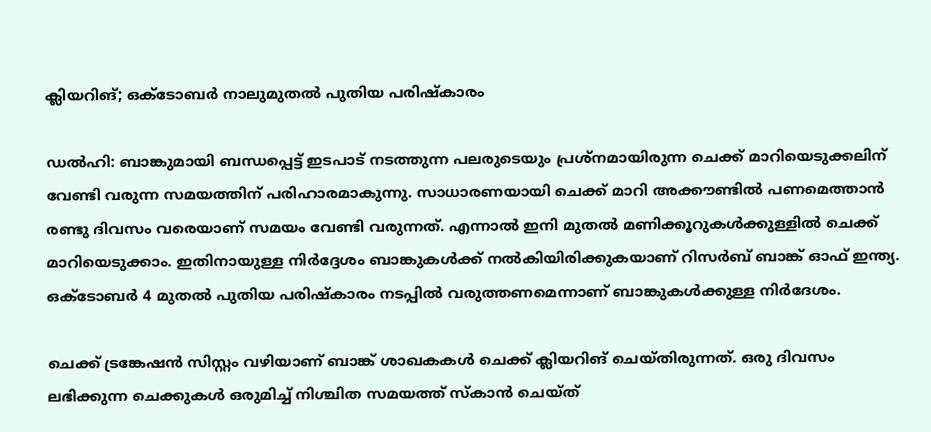ക്ലിയറിങ്; ഒക്ടോബര്‍ നാലുമുതല്‍ പുതിയ പരിഷ്‌കാരം

ഡല്‍ഹി: ബാങ്കുമായി ബന്ധപ്പെട്ട് ഇടപാട് നടത്തുന്ന പലരുടെയും പ്രശ്‌നമായിരുന്ന ചെക്ക് മാറിയെടുക്കലിന് വേണ്ടി വരുന്ന സമയത്തിന് പരിഹാരമാകുന്നു. സാധാരണയായി ചെക്ക് മാറി അക്കൗണ്ടില്‍ പണമെത്താന്‍ രണ്ടു ദിവസം വരെയാണ് സമയം വേണ്ടി വരുന്നത്. എന്നാല്‍ ഇനി മുതല്‍ മണിക്കൂറുകള്‍ക്കുള്ളില്‍ ചെക്ക് മാറിയെടുക്കാം. ഇതിനായുള്ള നിര്‍ദ്ദേശം ബാങ്കുകള്‍ക്ക് നല്‍കിയിരിക്കുകയാണ് റിസര്‍ബ് ബാങ്ക് ഓഫ് ഇന്ത്യ. ഒക്ടോബര്‍ 4 മുതല്‍ പുതിയ പരിഷ്‌കാരം നടപ്പില്‍ വരുത്തണമെന്നാണ് ബാങ്കുകള്‍ക്കുള്ള നിര്‍ദേശം.

ചെക്ക് ട്രങ്കേഷന്‍ സിസ്റ്റം വഴിയാണ് ബാങ്ക് ശാഖകകള്‍ ചെക്ക് ക്ലിയറിങ് ചെയ്തിരുന്നത്. ഒരു ദിവസം ലഭിക്കുന്ന ചെക്കുകള്‍ ഒരുമിച്ച് നിശ്ചിത സമയത്ത് സ്‌കാന്‍ ചെയ്ത്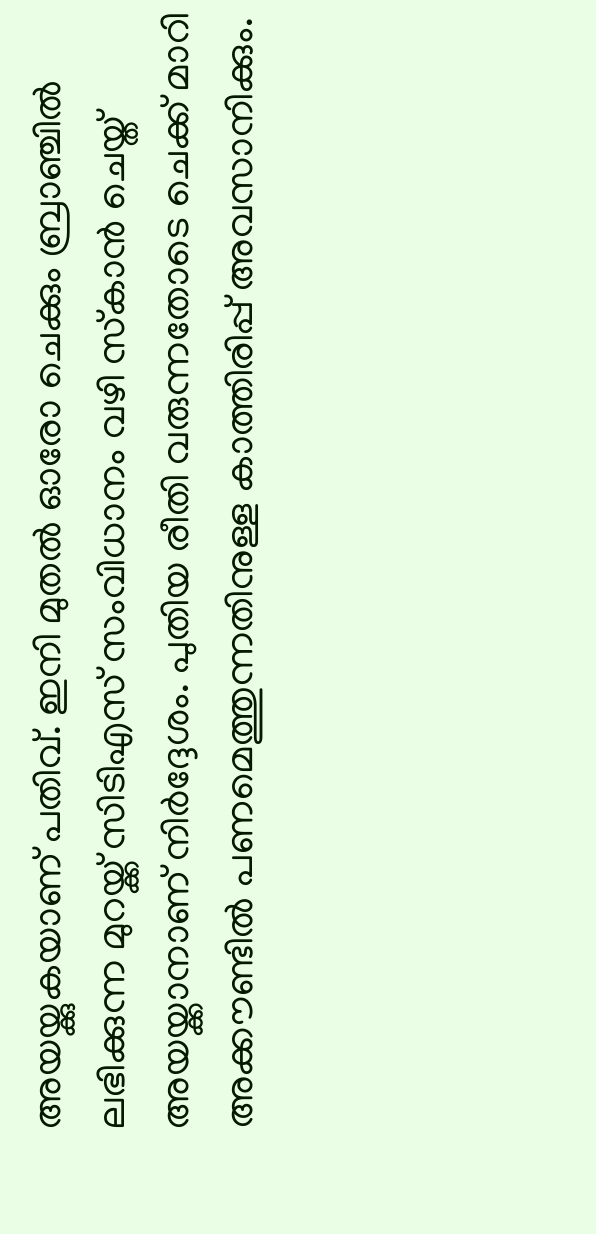അയയ്ക്കുകയാണ് പതിവ്. ഇനി മുതല്‍ ഓരോ ചെക്കും ബ്രാഞ്ചില്‍ ലഭിക്കുന്ന മുറയ്ക്ക് സിടിഎസ് സംവിധാനം വഴി സ്‌കാന്‍ ചെയ്ത് അയയ്ക്കാനാണ് നിര്‍ദ്ദേശം. പുതിയ രീതി വരുന്നതോടെ ചെക്ക് മാറി അക്കൗണ്ടില്‍ പണമെത്തുന്നതിനുള്ള കാത്തിരിപ്പ് അവസാനിക്കും.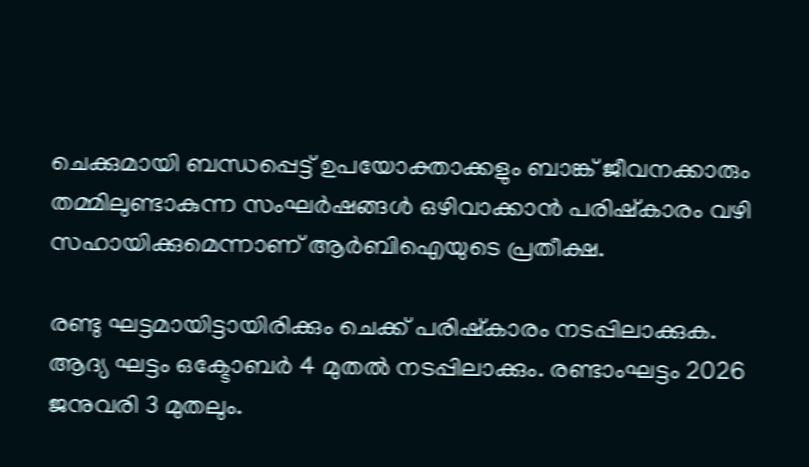ചെക്കുമായി ബന്ധപ്പെട്ട് ഉപയോക്താക്കളും ബാങ്ക് ജീവനക്കാരും തമ്മിലുണ്ടാകുന്ന സംഘര്‍ഷങ്ങള്‍ ഒഴിവാക്കാന്‍ പരിഷ്‌കാരം വഴി സഹായിക്കുമെന്നാണ് ആര്‍ബിഐയുടെ പ്രതീക്ഷ.

രണ്ടു ഘട്ടമായിട്ടായിരിക്കും ചെക്ക് പരിഷ്‌കാരം നടപ്പിലാക്കുക. ആദ്യ ഘട്ടം ഒക്ടോബര്‍ 4 മുതല്‍ നടപ്പിലാക്കും. രണ്ടാംഘട്ടം 2026 ജനുവരി 3 മുതലും.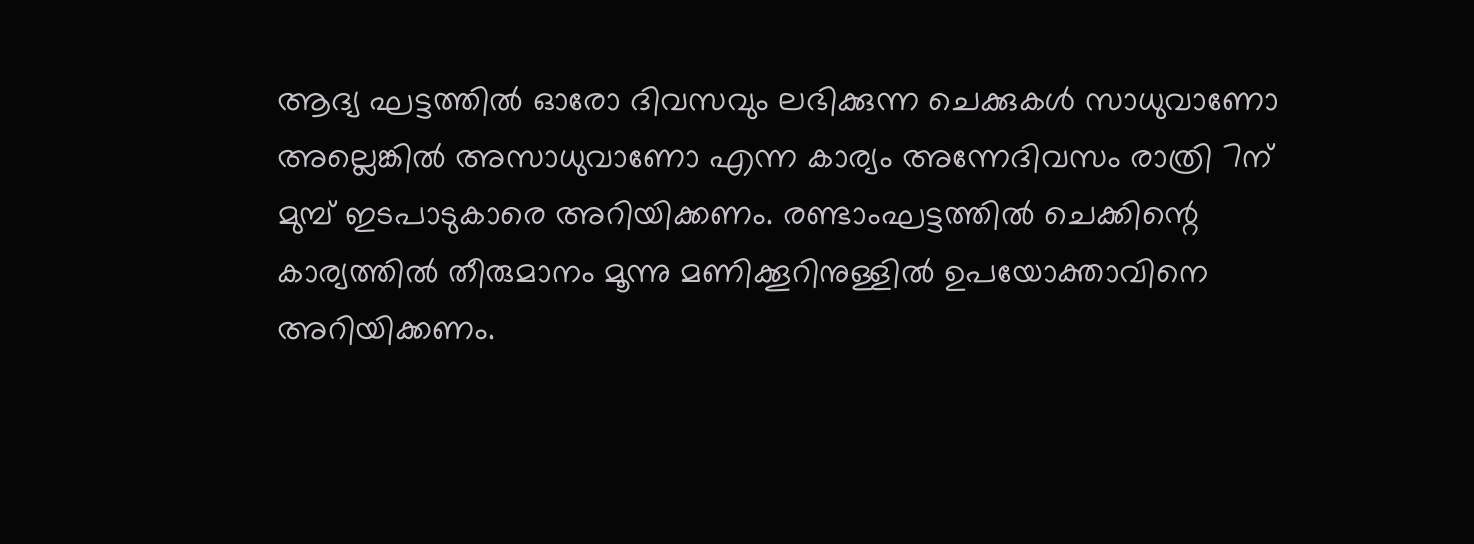ആദ്യ ഘട്ടത്തില്‍ ഓരോ ദിവസവും ലഭിക്കുന്ന ചെക്കുകള്‍ സാധുവാണോ അല്ലെങ്കില്‍ അസാധുവാണോ എന്ന കാര്യം അന്നേദിവസം രാത്രി 7ന് മുമ്പ് ഇടപാടുകാരെ അറിയിക്കണം. രണ്ടാംഘട്ടത്തില്‍ ചെക്കിന്റെ കാര്യത്തില്‍ തീരുമാനം മൂന്നു മണിക്കൂറിനുള്ളില്‍ ഉപയോക്താവിനെ അറിയിക്കണം.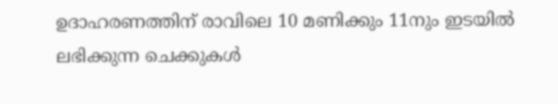ഉദാഹരണത്തിന് രാവിലെ 10 മണിക്കും 11നും ഇടയില്‍ ലഭിക്കുന്ന ചെക്കുകള്‍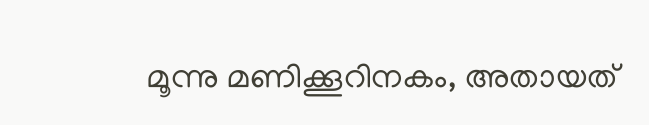മൂന്നു മണിക്കൂറിനകം, അതായത്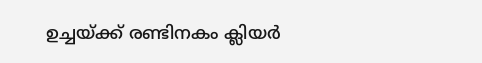ഉച്ചയ്ക്ക് രണ്ടിനകം ക്ലിയര്‍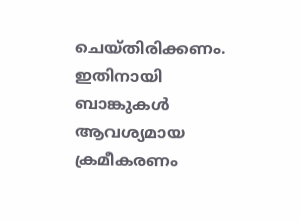ചെയ്തിരിക്കണം. ഇതിനായി ബാങ്കുകള്‍ ആവശ്യമായ ക്രമീകരണം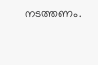നടത്തണം.